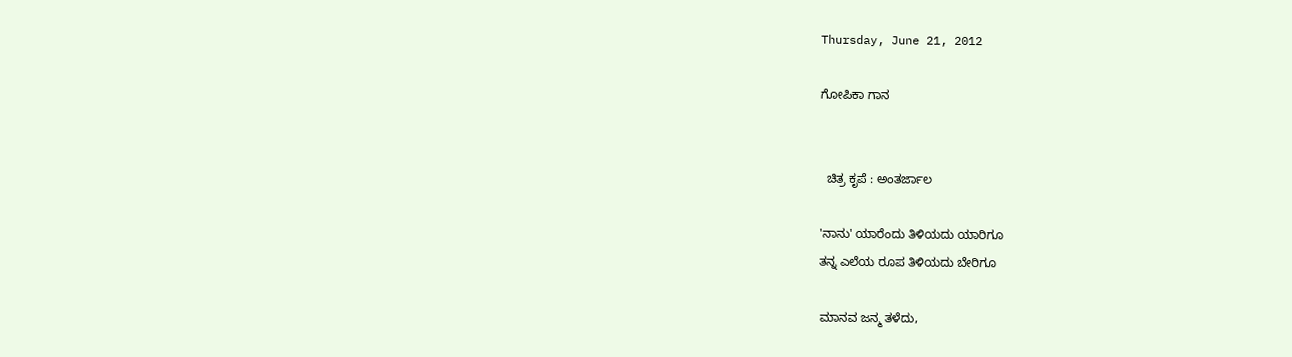Thursday, June 21, 2012

ಗೋಪಿಕಾ ಗಾನ


  ಚಿತ್ರ ಕೃಪೆ : ಅಂತರ್ಜಾಲ

'ನಾನು' ಯಾರೆಂದು ತಿಳಿಯದು ಯಾರಿಗೂ
ತನ್ನ ಎಲೆಯ ರೂಪ ತಿಳಿಯದು ಬೇರಿಗೂ

ಮಾನವ ಜನ್ಮ ತಳೆದು,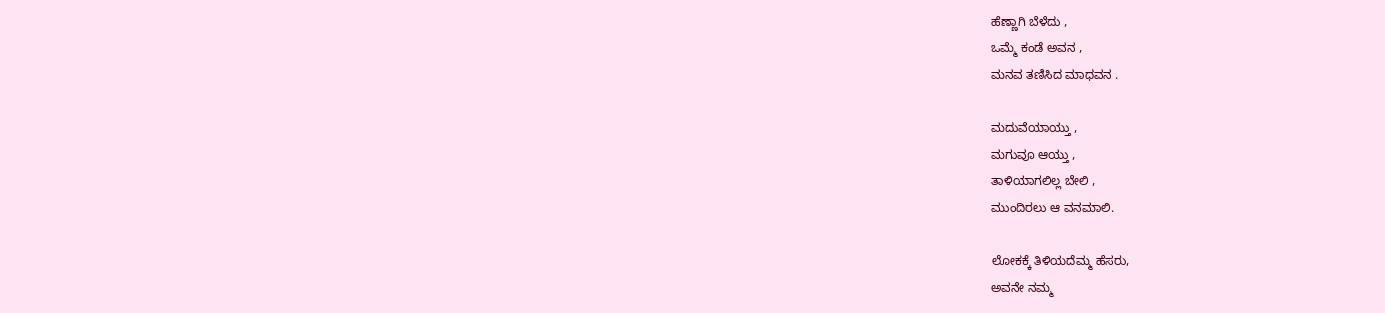ಹೆಣ್ಣಾಗಿ ಬೆಳೆದು ,
ಒಮ್ಮೆ ಕಂಡೆ ಅವನ ,
ಮನವ ತಣಿಸಿದ ಮಾಧವನ .

ಮದುವೆಯಾಯ್ತು ,
ಮಗುವೂ ಆಯ್ತು ,
ತಾಳಿಯಾಗಲಿಲ್ಲ ಬೇಲಿ ,
ಮುಂದಿರಲು ಆ ವನಮಾಲಿ.

ಲೋಕಕ್ಕೆ ತಿಳಿಯದೆಮ್ಮ ಹೆಸರು,
ಅವನೇ ನಮ್ಮ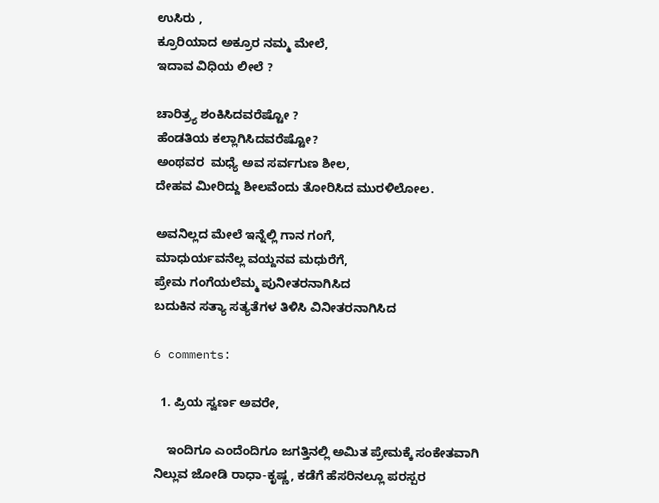ಉಸಿರು ,
ಕ್ರೂರಿಯಾದ ಅಕ್ರೂರ ನಮ್ಮ ಮೇಲೆ,
ಇದಾವ ವಿಧಿಯ ಲೀಲೆ ?

ಚಾರಿತ್ರ್ಯ ಶಂಕಿಸಿದವರೆಷ್ಟೋ ?
ಹೆಂಡತಿಯ ಕಲ್ಲಾಗಿಸಿದವರೆಷ್ಟೋ?
ಅಂಥವರ  ಮಧ್ಯೆ ಅವ ಸರ್ವಗುಣ ಶೀಲ,
ದೇಹವ ಮೀರಿದ್ದು ಶೀಲವೆಂದು ತೋರಿಸಿದ ಮುರಳಿಲೋಲ.

ಅವನಿಲ್ಲದ ಮೇಲೆ ಇನ್ನೆಲ್ಲಿ ಗಾನ ಗಂಗೆ,
ಮಾಧುರ್ಯವನೆಲ್ಲ ವಯ್ದನವ ಮಧುರೆಗೆ,
ಪ್ರೇಮ ಗಂಗೆಯಲೆಮ್ಮ ಪುನೀತರನಾಗಿಸಿದ
ಬದುಕಿನ ಸತ್ಯಾ ಸತ್ಯತೆಗಳ ತಿಳಿಸಿ ವಿನೀತರನಾಗಿಸಿದ

6 comments:

  1. ಪ್ರಿಯ ಸ್ವರ್ಣ ಅವರೇ,

    ಇಂದಿಗೂ ಎಂದೆಂದಿಗೂ ಜಗತ್ತಿನಲ್ಲಿ ಅಮಿತ ಪ್ರೇಮಕ್ಕೆ ಸಂಕೇತವಾಗಿ ನಿಲ್ಲುವ ಜೋಡಿ ರಾಧಾ-ಕೃಷ್ಣ, ಕಡೆಗೆ ಹೆಸರಿನಲ್ಲೂ ಪರಸ್ಪರ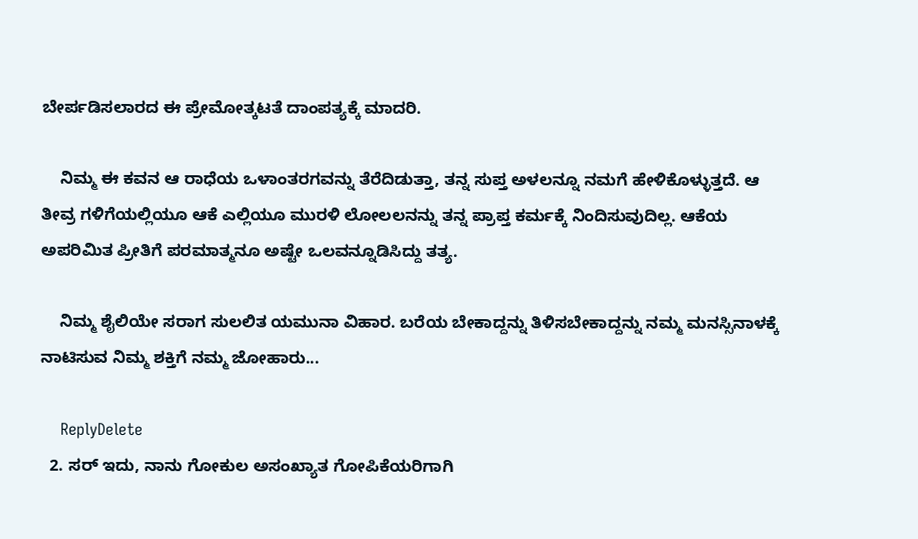ಬೇರ್ಪಡಿಸಲಾರದ ಈ ಪ್ರೇಮೋತ್ಕಟತೆ ದಾಂಪತ್ಯಕ್ಕೆ ಮಾದರಿ.

    ನಿಮ್ಮ ಈ ಕವನ ಆ ರಾಧೆಯ ಒಳಾಂತರಗವನ್ನು ತೆರೆದಿಡುತ್ತಾ, ತನ್ನ ಸುಪ್ತ ಅಳಲನ್ನೂ ನಮಗೆ ಹೇಳಿಕೊಳ್ಳುತ್ತದೆ. ಆ ತೀವ್ರ ಗಳಿಗೆಯಲ್ಲಿಯೂ ಆಕೆ ಎಲ್ಲಿಯೂ ಮುರಳಿ ಲೋಲಲನನ್ನು ತನ್ನ ಪ್ರಾಪ್ತ ಕರ್ಮಕ್ಕೆ ನಿಂದಿಸುವುದಿಲ್ಲ. ಆಕೆಯ ಅಪರಿಮಿತ ಪ್ರೀತಿಗೆ ಪರಮಾತ್ಮನೂ ಅಷ್ಟೇ ಒಲವನ್ನೂಡಿಸಿದ್ದು ತತ್ಯ.

    ನಿಮ್ಮ ಶೈಲಿಯೇ ಸರಾಗ ಸುಲಲಿತ ಯಮುನಾ ವಿಹಾರ. ಬರೆಯ ಬೇಕಾದ್ದನ್ನು ತಿಳಿಸಬೇಕಾದ್ದನ್ನು ನಮ್ಮ ಮನಸ್ಸಿನಾಳಕ್ಕೆ ನಾಟಿಸುವ ನಿಮ್ಮ ಶಕ್ತಿಗೆ ನಮ್ಮ ಜೋಹಾರು...

    ReplyDelete
  2. ಸರ್ ಇದು, ನಾನು ಗೋಕುಲ ಅಸಂಖ್ಯಾತ ಗೋಪಿಕೆಯರಿಗಾಗಿ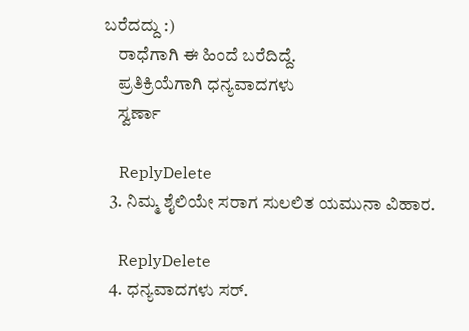ಬರೆದದ್ದು :)
    ರಾಧೆಗಾಗಿ ಈ ಹಿಂದೆ ಬರೆದಿದ್ದೆ.
    ಪ್ರತಿಕ್ರಿಯೆಗಾಗಿ ಧನ್ಯವಾದಗಳು
    ಸ್ವರ್ಣಾ

    ReplyDelete
  3. ನಿಮ್ಮ ಶೈಲಿಯೇ ಸರಾಗ ಸುಲಲಿತ ಯಮುನಾ ವಿಹಾರ.

    ReplyDelete
  4. ಧನ್ಯವಾದಗಳು ಸರ್.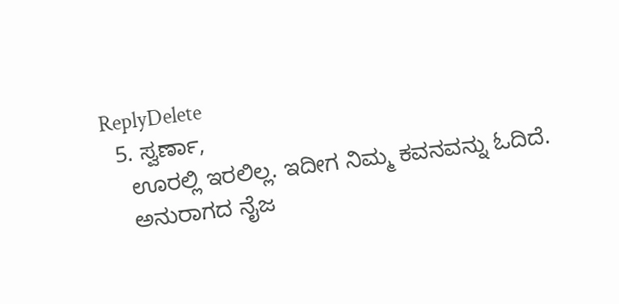ReplyDelete
  5. ಸ್ವರ್ಣಾ,
    ಊರಲ್ಲಿ ಇರಲಿಲ್ಲ. ಇದೀಗ ನಿಮ್ಮ ಕವನವನ್ನು ಓದಿದೆ.
    ಅನುರಾಗದ ನೈಜ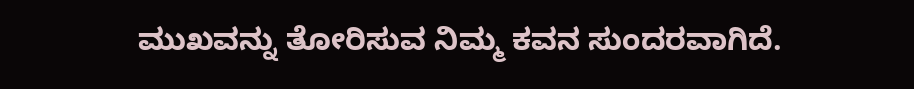ಮುಖವನ್ನು ತೋರಿಸುವ ನಿಮ್ಮ ಕವನ ಸುಂದರವಾಗಿದೆ.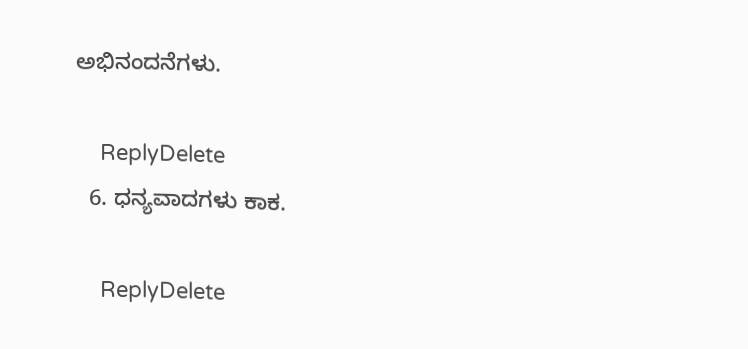ಅಭಿನಂದನೆಗಳು.

    ReplyDelete
  6. ಧನ್ಯವಾದಗಳು ಕಾಕ.

    ReplyDelete